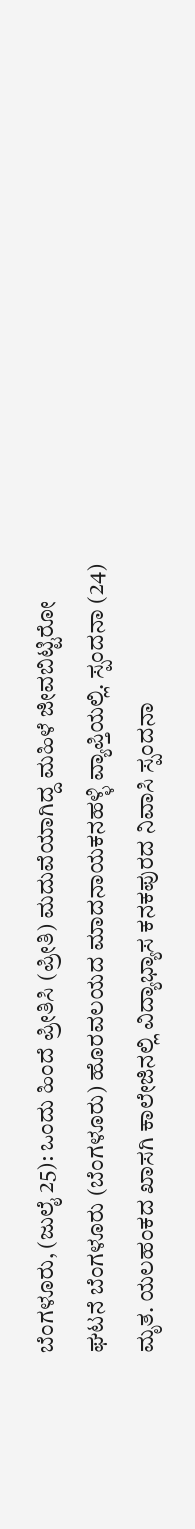ಬೆಂಗಳೂರು, (ಜುಲೈ 25): ಒಂದು ಹಿಂದೆ ಪ್ರೀತಿಸಿ (ಪ್ರೀತಿ) ಮದುವೆಯಾಗಿದ್ದ ಮಹಿಳೆ ಜೀವಬಿಟ್ಟಿರೋ ಘಟನೆ ಬೆಂಗಳೂರು (ಬೆಂಗಳೂರು) ಹೊರವಲಯದ ಮಾದನಾಯಕನಹಳ್ಳಿ ವ್ಯಾಪ್ತಿಯಲ್ಲಿ. ಸ್ಪಂದನಾ (24) ಮೃತ. ಯಲಹಂಕದ ಖಾಸಗಿ ಕಾಲೇಜಿನಲ್ಲಿ ವಿದ್ಯಾಭ್ಯಾಸ ಕನಕಪುರದ ನಿವಾಸಿ ಸ್ಪಂದನಾ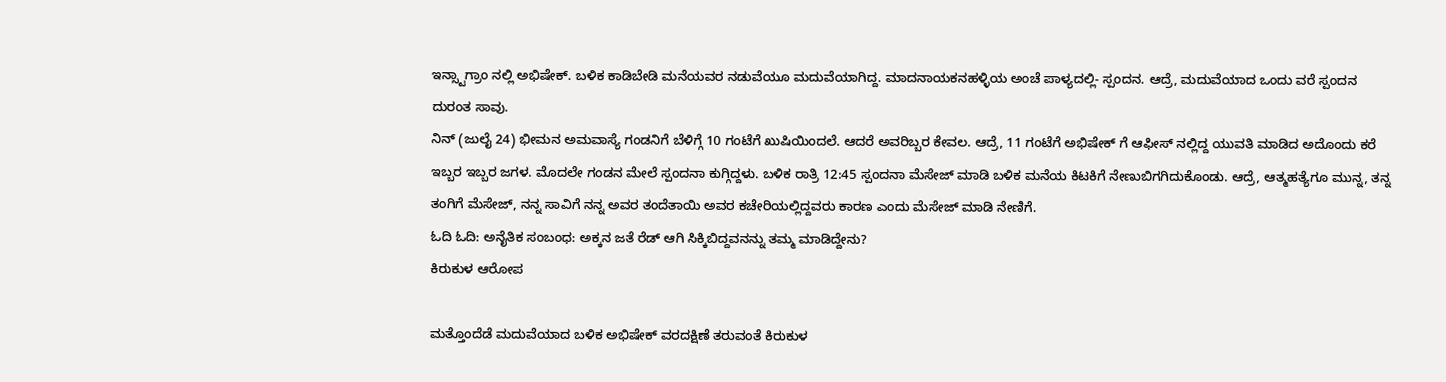ಇನ್ಸ್ಟಾಗ್ರಾಂ ನಲ್ಲಿ ಅಭಿಷೇಕ್. ಬಳಿಕ ಕಾಡಿಬೇಡಿ ಮನೆಯವರ ನಡುವೆಯೂ ಮದುವೆಯಾಗಿದ್ದ. ಮಾದನಾಯಕನಹಳ್ಳಿಯ ಅಂಚೆ ಪಾಳ್ಯದಲ್ಲಿ- ಸ್ಪಂದನ. ಆದ್ರೆ, ಮದುವೆಯಾದ ಒಂದು ವರೆ ಸ್ಪಂದನ ದುರಂತ ಸಾವು.
ನಿನ್ (ಜುಲೈ 24) ಭೀಮನ ಅಮವಾಸ್ಯೆ ಗಂಡನಿಗೆ ಬೆಳಿಗ್ಗೆ 10 ಗಂಟೆಗೆ ಖುಷಿಯಿಂದಲೆ. ಆದರೆ ಅವರಿಬ್ಬರ ಕೇವಲ. ಆದ್ರೆ, 11 ಗಂಟೆಗೆ ಅಭಿಷೇಕ್ ಗೆ ಆಫೀಸ್ ನಲ್ಲಿದ್ದ ಯುವತಿ ಮಾಡಿದ ಅದೊಂದು ಕರೆ ಇಬ್ಬರ ಇಬ್ಬರ ಜಗಳ. ಮೊದಲೇ ಗಂಡನ ಮೇಲೆ ಸ್ಪಂದನಾ ಕುಗ್ಗಿದ್ದಳು. ಬಳಿಕ ರಾತ್ರಿ 12:45 ಸ್ಪಂದನಾ ಮೆಸೇಜ್ ಮಾಡಿ ಬಳಿಕ ಮನೆಯ ಕಿಟಕಿಗೆ ನೇಣುಬಿಗಗಿದುಕೊಂಡು. ಆದ್ರೆ, ಆತ್ಮಹತ್ಯೆಗೂ ಮುನ್ನ, ತನ್ನ ತಂಗಿಗೆ ಮೆಸೇಜ್, ನನ್ನ ಸಾವಿಗೆ ನನ್ನ ಅವರ ತಂದೆತಾಯಿ ಅವರ ಕಚೇರಿಯಲ್ಲಿದ್ದವರು ಕಾರಣ ಎಂದು ಮೆಸೇಜ್ ಮಾಡಿ ನೇಣಿಗೆ.
ಓದಿ ಓದಿ: ಅನೈತಿಕ ಸಂಬಂಧ: ಅಕ್ಕನ ಜತೆ ರೆಡ್ ಆಗಿ ಸಿಕ್ಕಿಬಿದ್ದವನನ್ನು ತಮ್ಮ ಮಾಡಿದ್ದೇನು?
ಕಿರುಕುಳ ಆರೋಪ

ಮತ್ತೊಂದೆಡೆ ಮದುವೆಯಾದ ಬಳಿಕ ಅಭಿಷೇಕ್ ವರದಕ್ಷಿಣೆ ತರುವಂತೆ ಕಿರುಕುಳ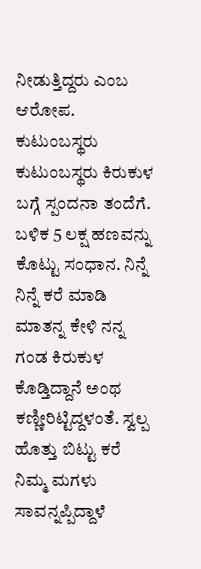ನೀಡುತ್ತಿದ್ದರು ಎಂಬ ಆರೋಪ. ಕುಟುಂಬಸ್ಥರು ಕುಟುಂಬಸ್ಥರು ಕಿರುಕುಳ ಬಗ್ಗೆ ಸ್ಪಂದನಾ ತಂದೆಗೆ. ಬಳಿಕ 5 ಲಕ್ಷ ಹಣವನ್ನು ಕೊಟ್ಟು ಸಂಧಾನ. ನಿನ್ನೆ ನಿನ್ನೆ ಕರೆ ಮಾಡಿ ಮಾತನ್ನ ಕೇಳಿ ನನ್ನ ಗಂಡ ಕಿರುಕುಳ ಕೊಡ್ತಿದ್ದಾನೆ ಅಂಥ ಕಣ್ಣೀರಿಟ್ಟಿದ್ದಳಂತೆ. ಸ್ವಲ್ಪ ಹೊತ್ತು ಬಿಟ್ಟು ಕರೆ ನಿಮ್ಮ ಮಗಳು ಸಾವನ್ನಪ್ಪಿದ್ದಾಳೆ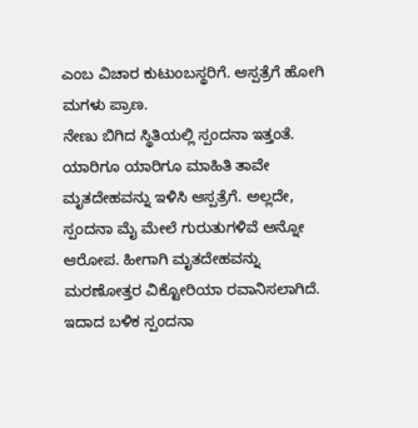ಎಂಬ ವಿಚಾರ ಕುಟುಂಬಸ್ಥರಿಗೆ. ಆಸ್ಪತ್ರೆಗೆ ಹೋಗಿ ಮಗಳು ಪ್ರಾಣ.
ನೇಣು ಬಿಗಿದ ಸ್ಥಿತಿಯಲ್ಲಿ ಸ್ಪಂದನಾ ಇತ್ತಂತೆ. ಯಾರಿಗೂ ಯಾರಿಗೂ ಮಾಹಿತಿ ತಾವೇ ಮೃತದೇಹವನ್ನು ಇಳಿಸಿ ಆಸ್ಪತ್ರೆಗೆ. ಅಲ್ಲದೇ, ಸ್ಪಂದನಾ ಮೈ ಮೇಲೆ ಗುರುತುಗಳಿವೆ ಅನ್ನೋ ಆರೋಪ. ಹೀಗಾಗಿ ಮೃತದೇಹವನ್ನು ಮರಣೋತ್ತರ ವಿಕ್ಟೋರಿಯಾ ರವಾನಿಸಲಾಗಿದೆ. ಇದಾದ ಬಳಿಕ ಸ್ಪಂದನಾ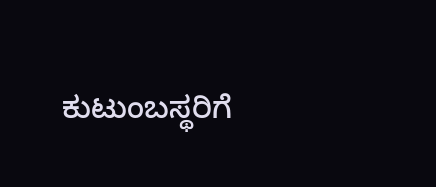ಕುಟುಂಬಸ್ಥರಿಗೆ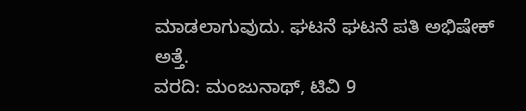ಮಾಡಲಾಗುವುದು. ಘಟನೆ ಘಟನೆ ಪತಿ ಅಭಿಷೇಕ್ ಅತ್ತೆ.
ವರದಿ: ಮಂಜುನಾಥ್, ಟಿವಿ 9